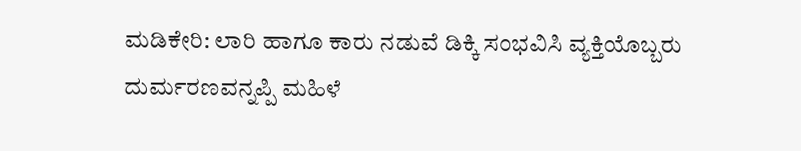ಮಡಿಕೇರಿ: ಲಾರಿ ಹಾಗೂ ಕಾರು ನಡುವೆ ಡಿಕ್ಕಿ ಸಂಭವಿಸಿ ವ್ಯಕ್ತಿಯೊಬ್ಬರು ದುರ್ಮರಣವನ್ನಪ್ಪಿ ಮಹಿಳೆ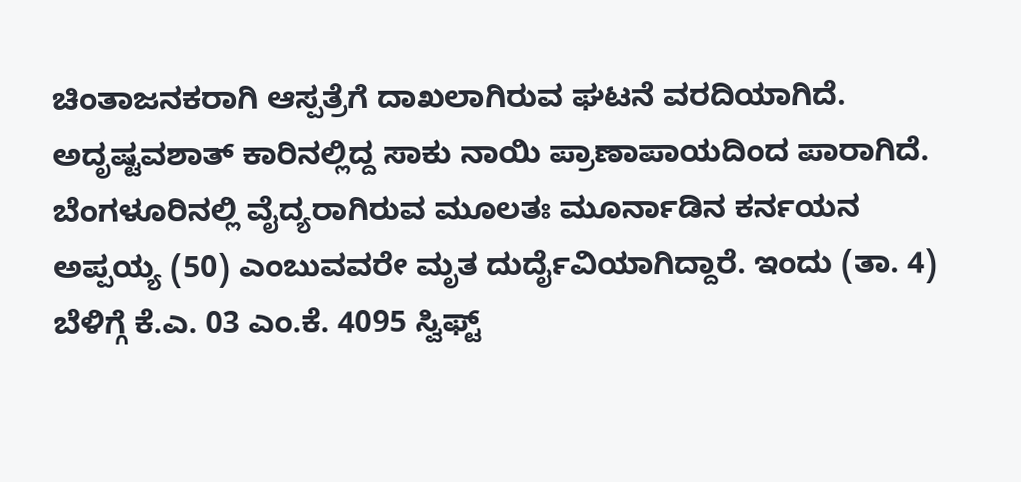ಚಿಂತಾಜನಕರಾಗಿ ಆಸ್ಪತ್ರೆಗೆ ದಾಖಲಾಗಿರುವ ಘಟನೆ ವರದಿಯಾಗಿದೆ. ಅದೃಷ್ಟವಶಾತ್ ಕಾರಿನಲ್ಲಿದ್ದ ಸಾಕು ನಾಯಿ ಪ್ರಾಣಾಪಾಯದಿಂದ ಪಾರಾಗಿದೆ. ಬೆಂಗಳೂರಿನಲ್ಲಿ ವೈದ್ಯರಾಗಿರುವ ಮೂಲತಃ ಮೂರ್ನಾಡಿನ ಕರ್ನಯನ ಅಪ್ಪಯ್ಯ (50) ಎಂಬುವವರೇ ಮೃತ ದುರ್ದೈವಿಯಾಗಿದ್ದಾರೆ. ಇಂದು (ತಾ. 4) ಬೆಳಿಗ್ಗೆ ಕೆ.ಎ. 03 ಎಂ.ಕೆ. 4095 ಸ್ವಿಫ್ಟ್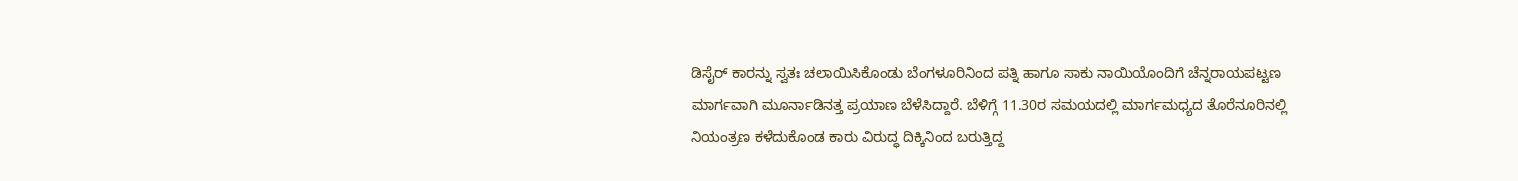ಡಿಸೈರ್ ಕಾರನ್ನು ಸ್ವತಃ ಚಲಾಯಿಸಿಕೊಂಡು ಬೆಂಗಳೂರಿನಿಂದ ಪತ್ನಿ ಹಾಗೂ ಸಾಕು ನಾಯಿಯೊಂದಿಗೆ ಚೆನ್ನರಾಯಪಟ್ಟಣ ಮಾರ್ಗವಾಗಿ ಮೂರ್ನಾಡಿನತ್ತ ಪ್ರಯಾಣ ಬೆಳೆಸಿದ್ದಾರೆ. ಬೆಳಿಗ್ಗೆ 11.30ರ ಸಮಯದಲ್ಲಿ ಮಾರ್ಗಮಧ್ಯದ ತೊರೆನೂರಿನಲ್ಲಿ ನಿಯಂತ್ರಣ ಕಳೆದುಕೊಂಡ ಕಾರು ವಿರುದ್ಧ ದಿಕ್ಕಿನಿಂದ ಬರುತ್ತಿದ್ದ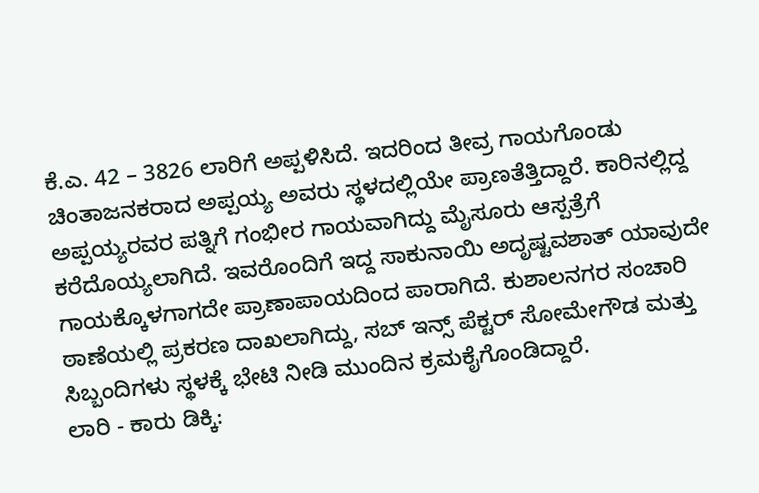ಕೆ.ಎ. 42 – 3826 ಲಾರಿಗೆ ಅಪ್ಪಳಿಸಿದೆ. ಇದರಿಂದ ತೀವ್ರ ಗಾಯಗೊಂಡು ಚಿಂತಾಜನಕರಾದ ಅಪ್ಪಯ್ಯ ಅವರು ಸ್ಥಳದಲ್ಲಿಯೇ ಪ್ರಾಣತೆತ್ತಿದ್ದಾರೆ. ಕಾರಿನಲ್ಲಿದ್ದ ಅಪ್ಪಯ್ಯರವರ ಪತ್ನಿಗೆ ಗಂಭೀರ ಗಾಯವಾಗಿದ್ದು ಮೈಸೂರು ಆಸ್ಪತ್ರೆಗೆ ಕರೆದೊಯ್ಯಲಾಗಿದೆ. ಇವರೊಂದಿಗೆ ಇದ್ದ ಸಾಕುನಾಯಿ ಅದೃಷ್ಟವಶಾತ್ ಯಾವುದೇ ಗಾಯಕ್ಕೊಳಗಾಗದೇ ಪ್ರಾಣಾಪಾಯದಿಂದ ಪಾರಾಗಿದೆ. ಕುಶಾಲನಗರ ಸಂಚಾರಿ ಠಾಣೆಯಲ್ಲಿ ಪ್ರಕರಣ ದಾಖಲಾಗಿದ್ದು, ಸಬ್ ಇನ್ಸ್ ಪೆಕ್ಟರ್ ಸೋಮೇಗೌಡ ಮತ್ತು ಸಿಬ್ಬಂದಿಗಳು ಸ್ಥಳಕ್ಕೆ ಭೇಟಿ ನೀಡಿ ಮುಂದಿನ ಕ್ರಮಕೈಗೊಂಡಿದ್ದಾರೆ.
ಲಾರಿ - ಕಾರು ಡಿಕ್ಕಿ: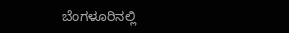ಬೆಂಗಳೂರಿನಲ್ಲಿ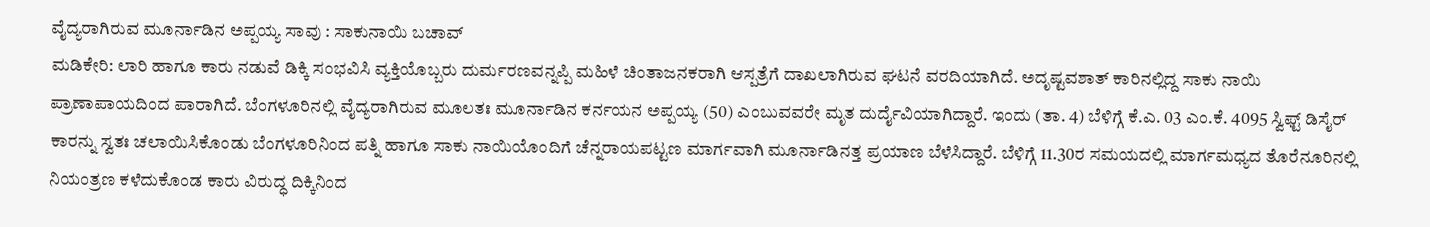ವೈದ್ಯರಾಗಿರುವ ಮೂರ್ನಾಡಿನ ಅಪ್ಪಯ್ಯ ಸಾವು : ಸಾಕುನಾಯಿ ಬಚಾವ್
ಮಡಿಕೇರಿ: ಲಾರಿ ಹಾಗೂ ಕಾರು ನಡುವೆ ಡಿಕ್ಕಿ ಸಂಭವಿಸಿ ವ್ಯಕ್ತಿಯೊಬ್ಬರು ದುರ್ಮರಣವನ್ನಪ್ಪಿ ಮಹಿಳೆ ಚಿಂತಾಜನಕರಾಗಿ ಆಸ್ಪತ್ರೆಗೆ ದಾಖಲಾಗಿರುವ ಘಟನೆ ವರದಿಯಾಗಿದೆ. ಅದೃಷ್ಟವಶಾತ್ ಕಾರಿನಲ್ಲಿದ್ದ ಸಾಕು ನಾಯಿ ಪ್ರಾಣಾಪಾಯದಿಂದ ಪಾರಾಗಿದೆ. ಬೆಂಗಳೂರಿನಲ್ಲಿ ವೈದ್ಯರಾಗಿರುವ ಮೂಲತಃ ಮೂರ್ನಾಡಿನ ಕರ್ನಯನ ಅಪ್ಪಯ್ಯ (50) ಎಂಬುವವರೇ ಮೃತ ದುರ್ದೈವಿಯಾಗಿದ್ದಾರೆ. ಇಂದು (ತಾ. 4) ಬೆಳಿಗ್ಗೆ ಕೆ.ಎ. 03 ಎಂ.ಕೆ. 4095 ಸ್ವಿಫ್ಟ್ ಡಿಸೈರ್ ಕಾರನ್ನು ಸ್ವತಃ ಚಲಾಯಿಸಿಕೊಂಡು ಬೆಂಗಳೂರಿನಿಂದ ಪತ್ನಿ ಹಾಗೂ ಸಾಕು ನಾಯಿಯೊಂದಿಗೆ ಚೆನ್ನರಾಯಪಟ್ಟಣ ಮಾರ್ಗವಾಗಿ ಮೂರ್ನಾಡಿನತ್ತ ಪ್ರಯಾಣ ಬೆಳೆಸಿದ್ದಾರೆ. ಬೆಳಿಗ್ಗೆ 11.30ರ ಸಮಯದಲ್ಲಿ ಮಾರ್ಗಮಧ್ಯದ ತೊರೆನೂರಿನಲ್ಲಿ ನಿಯಂತ್ರಣ ಕಳೆದುಕೊಂಡ ಕಾರು ವಿರುದ್ಧ ದಿಕ್ಕಿನಿಂದ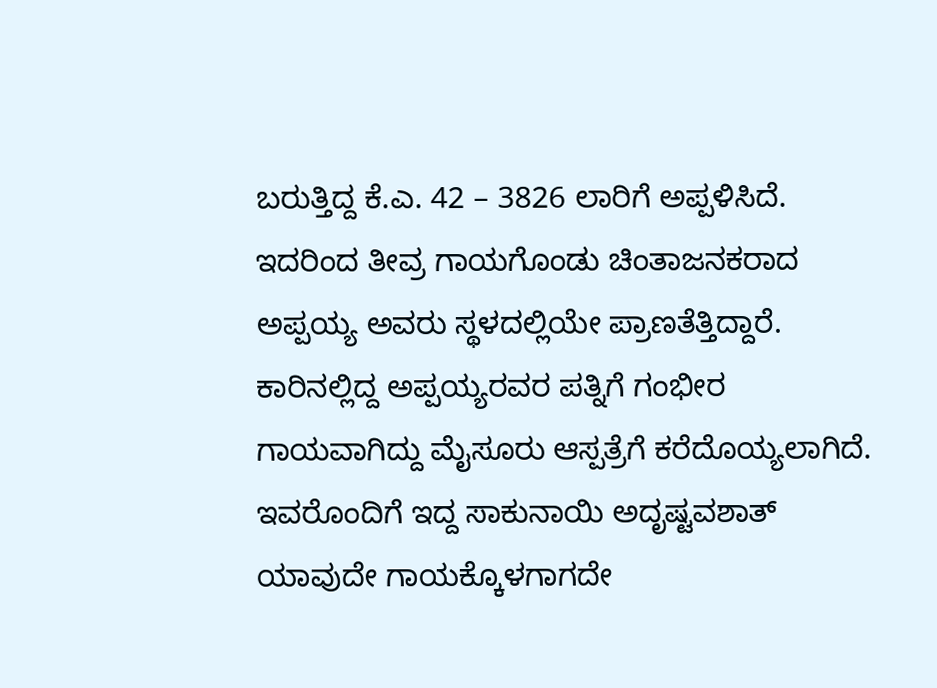ಬರುತ್ತಿದ್ದ ಕೆ.ಎ. 42 – 3826 ಲಾರಿಗೆ ಅಪ್ಪಳಿಸಿದೆ. ಇದರಿಂದ ತೀವ್ರ ಗಾಯಗೊಂಡು ಚಿಂತಾಜನಕರಾದ ಅಪ್ಪಯ್ಯ ಅವರು ಸ್ಥಳದಲ್ಲಿಯೇ ಪ್ರಾಣತೆತ್ತಿದ್ದಾರೆ. ಕಾರಿನಲ್ಲಿದ್ದ ಅಪ್ಪಯ್ಯರವರ ಪತ್ನಿಗೆ ಗಂಭೀರ ಗಾಯವಾಗಿದ್ದು ಮೈಸೂರು ಆಸ್ಪತ್ರೆಗೆ ಕರೆದೊಯ್ಯಲಾಗಿದೆ. ಇವರೊಂದಿಗೆ ಇದ್ದ ಸಾಕುನಾಯಿ ಅದೃಷ್ಟವಶಾತ್ ಯಾವುದೇ ಗಾಯಕ್ಕೊಳಗಾಗದೇ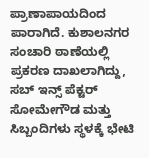ಪ್ರಾಣಾಪಾಯದಿಂದ ಪಾರಾಗಿದೆ. ಕುಶಾಲನಗರ ಸಂಚಾರಿ ಠಾಣೆಯಲ್ಲಿ ಪ್ರಕರಣ ದಾಖಲಾಗಿದ್ದು, ಸಬ್ ಇನ್ಸ್ ಪೆಕ್ಟರ್ ಸೋಮೇಗೌಡ ಮತ್ತು ಸಿಬ್ಬಂದಿಗಳು ಸ್ಥಳಕ್ಕೆ ಭೇಟಿ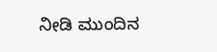ನೀಡಿ ಮುಂದಿನ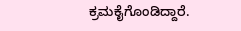ಕ್ರಮಕೈಗೊಂಡಿದ್ದಾರೆ.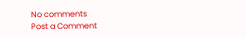No comments
Post a Comment